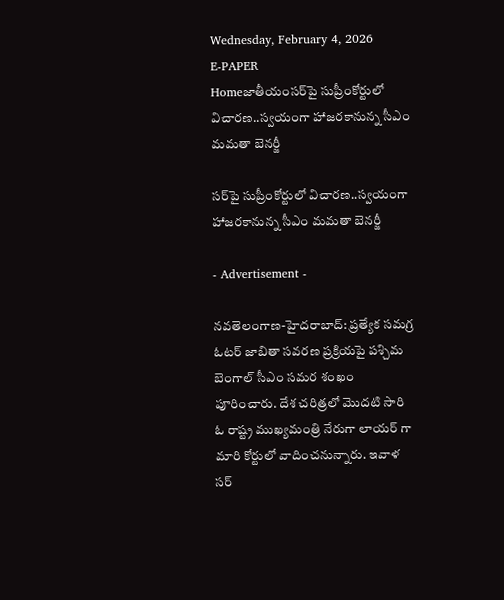Wednesday, February 4, 2026
E-PAPER
Homeజాతీయంస‌ర్‌పై సుప్రీంకోర్టులో విచార‌ణ‌..స్వ‌యంగా హాజ‌ర‌కానున్న సీఎం మ‌మ‌తా బెన‌ర్జీ

స‌ర్‌పై సుప్రీంకోర్టులో విచార‌ణ‌..స్వ‌యంగా హాజ‌ర‌కానున్న సీఎం మ‌మ‌తా బెన‌ర్జీ

- Advertisement -

న‌వ‌తెలంగాణ‌-హైదరాబాద్: ప్ర‌త్యేక స‌మ‌గ్ర ఓట‌ర్ జాబితా స‌వ‌ర‌ణ ప్ర‌క్రియ‌పై ప‌శ్చిమ బెంగాల్ సీఎం స‌మ‌ర శంఖం పూరించారు. దేశ చరిత్రలో మొదటి సారి ఓ రాష్ట్ర ముఖ్యమంత్రి నేరుగా లాయర్ గా మారి కోర్టులో వాదించనున్నారు. ఇవాళ స‌ర్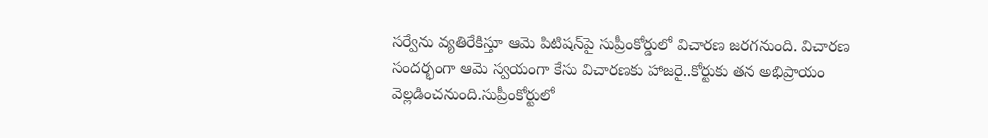స‌ర్వేను వ్య‌తిరేకిస్తూ ఆమె పిటిష‌న్‌పై సుప్రీంకోర్డులో విచార‌ణ జ‌ర‌గ‌నుంది. విచార‌ణ సంద‌ర్భంగా ఆమె స్వ‌యంగా కేసు విచార‌ణ‌కు హాజ‌రై..కోర్టుకు త‌న అభిప్రాయం వెల్ల‌డించ‌నుంది.సుప్రీంకోర్టులో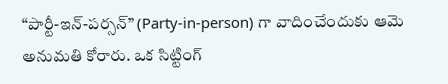“పార్టీ-ఇన్-పర్సన్” (Party-in-person) గా వాదించేందుకు ఆమె అనుమతి కోరారు. ఒక సిట్టింగ్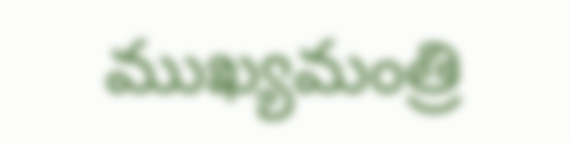ముఖ్యమంత్రి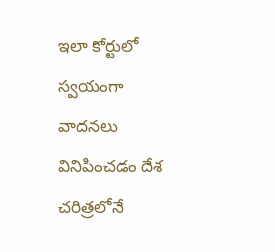ఇలా కోర్టులో స్వయంగా వాదనలు వినిపించడం దేశ చరిత్రలోనే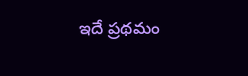ఇదే ప్రథమం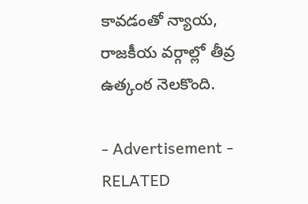కావడంతో న్యాయ, రాజకీయ వర్గాల్లో తీవ్ర ఉత్కంఠ నెలకొంది.

- Advertisement -
RELATED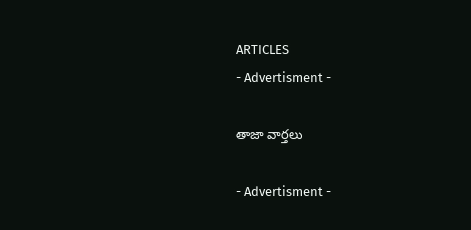ARTICLES
- Advertisment -

తాజా వార్తలు

- Advertisment -